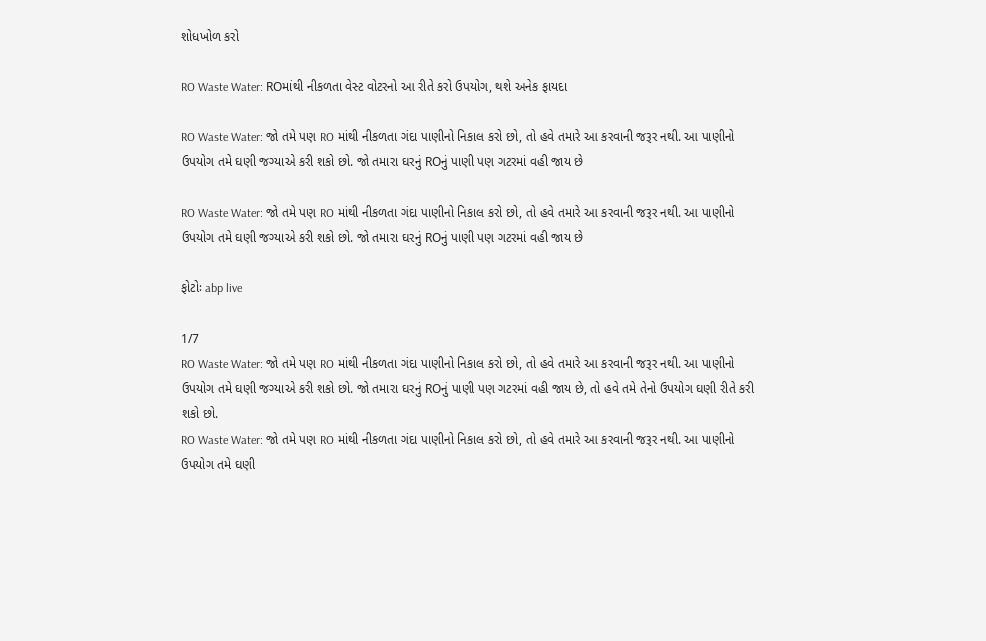શોધખોળ કરો

RO Waste Water: ROમાંથી નીકળતા વેસ્ટ વોટરનો આ રીતે કરો ઉપયોગ, થશે અનેક ફાયદા

RO Waste Water: જો તમે પણ RO માંથી નીકળતા ગંદા પાણીનો નિકાલ કરો છો, તો હવે તમારે આ કરવાની જરૂર નથી. આ પાણીનો ઉપયોગ તમે ઘણી જગ્યાએ કરી શકો છો. જો તમારા ઘરનું ROનું પાણી પણ ગટરમાં વહી જાય છે

RO Waste Water: જો તમે પણ RO માંથી નીકળતા ગંદા પાણીનો નિકાલ કરો છો, તો હવે તમારે આ કરવાની જરૂર નથી. આ પાણીનો ઉપયોગ તમે ઘણી જગ્યાએ કરી શકો છો. જો તમારા ઘરનું ROનું પાણી પણ ગટરમાં વહી જાય છે

ફોટોઃ abp live

1/7
RO Waste Water: જો તમે પણ RO માંથી નીકળતા ગંદા પાણીનો નિકાલ કરો છો, તો હવે તમારે આ કરવાની જરૂર નથી. આ પાણીનો ઉપયોગ તમે ઘણી જગ્યાએ કરી શકો છો. જો તમારા ઘરનું ROનું પાણી પણ ગટરમાં વહી જાય છે, તો હવે તમે તેનો ઉપયોગ ઘણી રીતે કરી શકો છો.
RO Waste Water: જો તમે પણ RO માંથી નીકળતા ગંદા પાણીનો નિકાલ કરો છો, તો હવે તમારે આ કરવાની જરૂર નથી. આ પાણીનો ઉપયોગ તમે ઘણી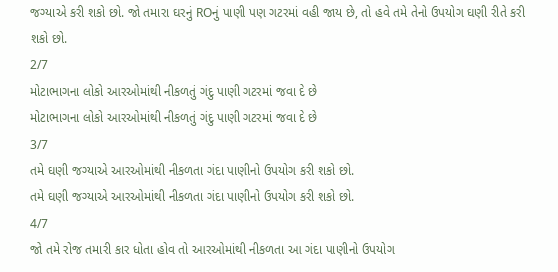જગ્યાએ કરી શકો છો. જો તમારા ઘરનું ROનું પાણી પણ ગટરમાં વહી જાય છે, તો હવે તમે તેનો ઉપયોગ ઘણી રીતે કરી શકો છો.
2/7
મોટાભાગના લોકો આરઓમાંથી નીકળતું ગંદુ પાણી ગટરમાં જવા દે છે
મોટાભાગના લોકો આરઓમાંથી નીકળતું ગંદુ પાણી ગટરમાં જવા દે છે
3/7
તમે ઘણી જગ્યાએ આરઓમાંથી નીકળતા ગંદા પાણીનો ઉપયોગ કરી શકો છો.
તમે ઘણી જગ્યાએ આરઓમાંથી નીકળતા ગંદા પાણીનો ઉપયોગ કરી શકો છો.
4/7
જો તમે રોજ તમારી કાર ધોતા હોવ તો આરઓમાંથી નીકળતા આ ગંદા પાણીનો ઉપયોગ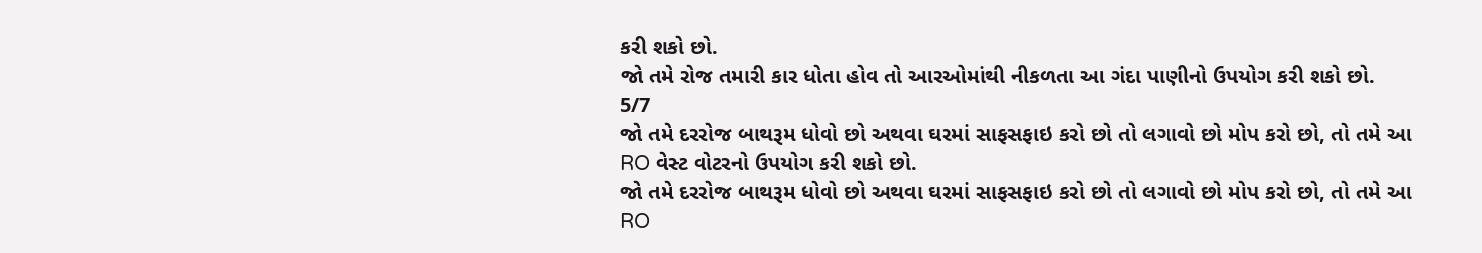કરી શકો છો.
જો તમે રોજ તમારી કાર ધોતા હોવ તો આરઓમાંથી નીકળતા આ ગંદા પાણીનો ઉપયોગ કરી શકો છો.
5/7
જો તમે દરરોજ બાથરૂમ ધોવો છો અથવા ઘરમાં સાફસફાઇ કરો છો તો લગાવો છો મોપ કરો છો, તો તમે આ RO વેસ્ટ વોટરનો ઉપયોગ કરી શકો છો.
જો તમે દરરોજ બાથરૂમ ધોવો છો અથવા ઘરમાં સાફસફાઇ કરો છો તો લગાવો છો મોપ કરો છો, તો તમે આ RO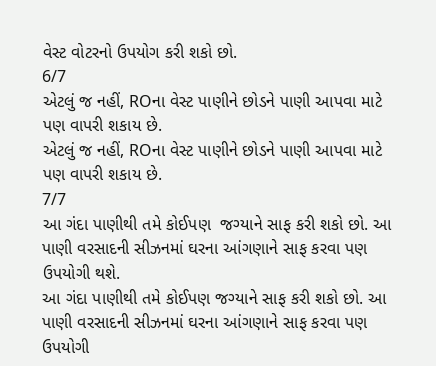વેસ્ટ વોટરનો ઉપયોગ કરી શકો છો.
6/7
એટલું જ નહીં, ROના વેસ્ટ પાણીને છોડને પાણી આપવા માટે પણ વાપરી શકાય છે.
એટલું જ નહીં, ROના વેસ્ટ પાણીને છોડને પાણી આપવા માટે પણ વાપરી શકાય છે.
7/7
આ ગંદા પાણીથી તમે કોઈપણ  જગ્યાને સાફ કરી શકો છો. આ પાણી વરસાદની સીઝનમાં ઘરના આંગણાને સાફ કરવા પણ ઉપયોગી થશે.
આ ગંદા પાણીથી તમે કોઈપણ જગ્યાને સાફ કરી શકો છો. આ પાણી વરસાદની સીઝનમાં ઘરના આંગણાને સાફ કરવા પણ ઉપયોગી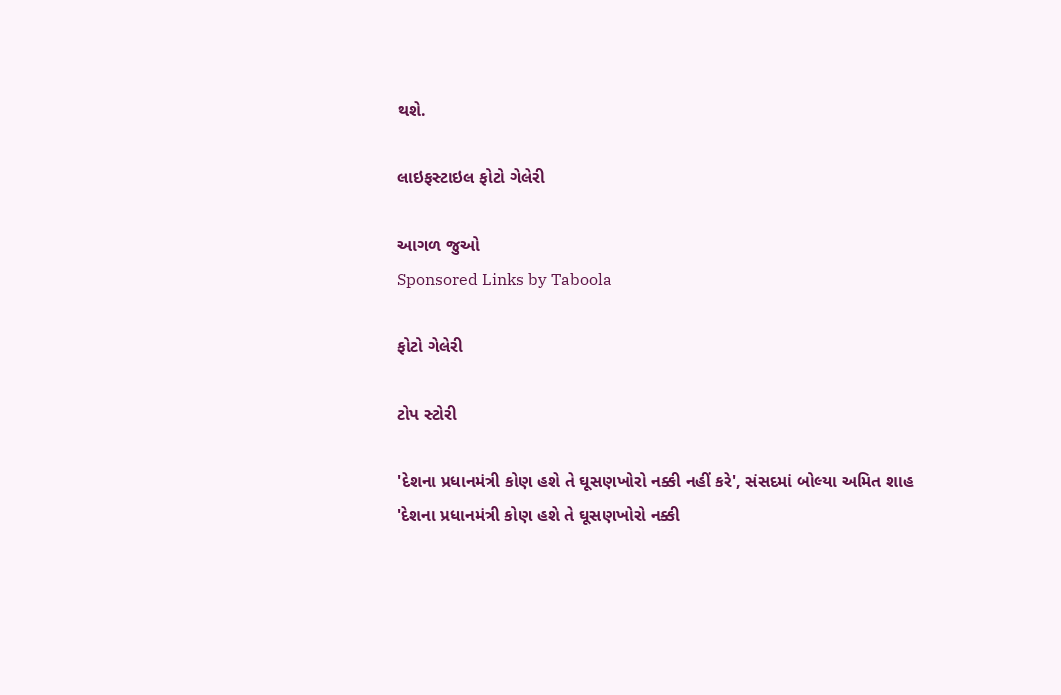થશે.

લાઇફસ્ટાઇલ ફોટો ગેલેરી

આગળ જુઓ
Sponsored Links by Taboola

ફોટો ગેલેરી

ટોપ સ્ટોરી

'દેશના પ્રધાનમંત્રી કોણ હશે તે ઘૂસણખોરો નક્કી નહીં કરે', સંસદમાં બોલ્યા અમિત શાહ
'દેશના પ્રધાનમંત્રી કોણ હશે તે ઘૂસણખોરો નક્કી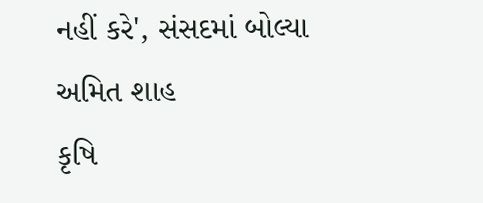નહીં કરે', સંસદમાં બોલ્યા અમિત શાહ
કૃષિ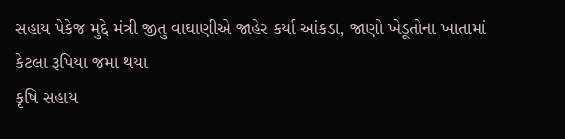સહાય પેકેજ મુદ્દે મંત્રી જીતુ વાઘાણીએ જાહેર કર્યા આંકડા, જાણો ખેડૂતોના ખાતામાં કેટલા રૂપિયા જમા થયા
કૃષિ સહાય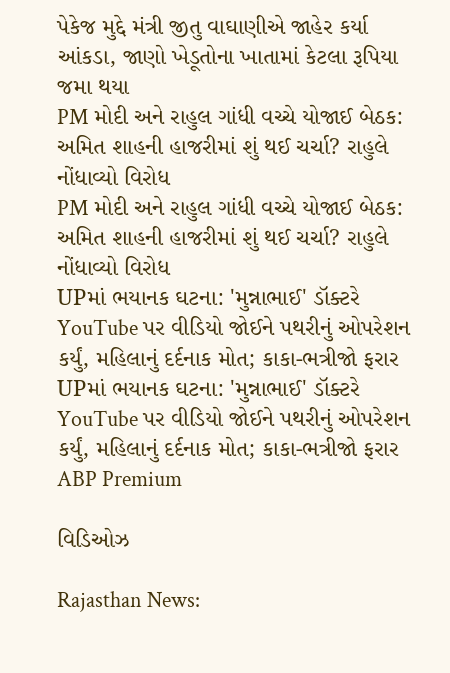પેકેજ મુદ્દે મંત્રી જીતુ વાઘાણીએ જાહેર કર્યા આંકડા, જાણો ખેડૂતોના ખાતામાં કેટલા રૂપિયા જમા થયા
PM મોદી અને રાહુલ ગાંધી વચ્ચે યોજાઈ બેઠક: અમિત શાહની હાજરીમાં શું થઈ ચર્ચા? રાહુલે નોંધાવ્યો વિરોધ
PM મોદી અને રાહુલ ગાંધી વચ્ચે યોજાઈ બેઠક: અમિત શાહની હાજરીમાં શું થઈ ચર્ચા? રાહુલે નોંધાવ્યો વિરોધ
UPમાં ભયાનક ઘટના: 'મુન્નાભાઈ' ડૉક્ટરે YouTube પર વીડિયો જોઈને પથરીનું ઓપરેશન કર્યું, મહિલાનું દર્દનાક મોત; કાકા-ભત્રીજો ફરાર
UPમાં ભયાનક ઘટના: 'મુન્નાભાઈ' ડૉક્ટરે YouTube પર વીડિયો જોઈને પથરીનું ઓપરેશન કર્યું, મહિલાનું દર્દનાક મોત; કાકા-ભત્રીજો ફરાર
ABP Premium

વિડિઓઝ

Rajasthan News: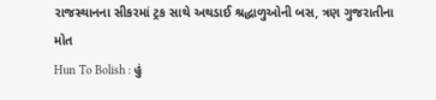રાજસ્થાનના સીકરમાં ટ્રક સાથે અથડાઈ શ્રદ્ધાળુઓની બસ, ત્રણ ગુજરાતીના મોત
Hun To Bolish : હું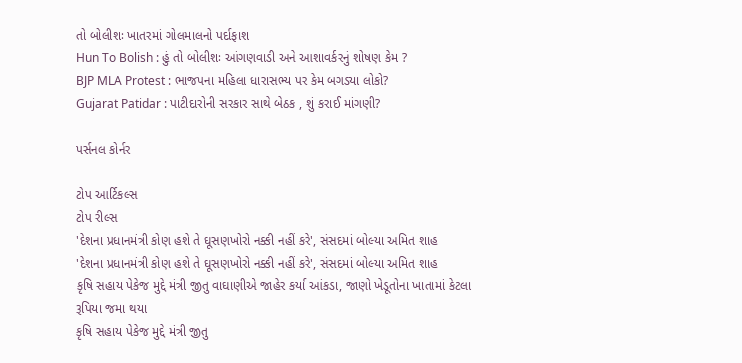તો બોલીશઃ ખાતરમાં ગોલમાલનો પર્દાફાશ
Hun To Bolish : હું તો બોલીશઃ આંગણવાડી અને આશાવર્કરનું શોષણ કેમ ?
BJP MLA Protest : ભાજપના મહિલા ધારાસભ્ય પર કેમ બગડ્યા લોકો?
Gujarat Patidar : પાટીદારોની સરકાર સાથે બેઠક , શું કરાઈ માંગણી?

પર્સનલ કોર્નર

ટોપ આર્ટિકલ્સ
ટોપ રીલ્સ
'દેશના પ્રધાનમંત્રી કોણ હશે તે ઘૂસણખોરો નક્કી નહીં કરે', સંસદમાં બોલ્યા અમિત શાહ
'દેશના પ્રધાનમંત્રી કોણ હશે તે ઘૂસણખોરો નક્કી નહીં કરે', સંસદમાં બોલ્યા અમિત શાહ
કૃષિ સહાય પેકેજ મુદ્દે મંત્રી જીતુ વાઘાણીએ જાહેર કર્યા આંકડા, જાણો ખેડૂતોના ખાતામાં કેટલા રૂપિયા જમા થયા
કૃષિ સહાય પેકેજ મુદ્દે મંત્રી જીતુ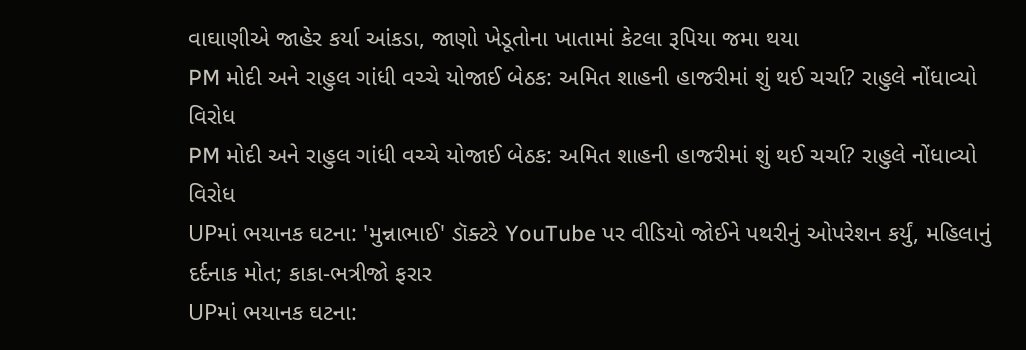વાઘાણીએ જાહેર કર્યા આંકડા, જાણો ખેડૂતોના ખાતામાં કેટલા રૂપિયા જમા થયા
PM મોદી અને રાહુલ ગાંધી વચ્ચે યોજાઈ બેઠક: અમિત શાહની હાજરીમાં શું થઈ ચર્ચા? રાહુલે નોંધાવ્યો વિરોધ
PM મોદી અને રાહુલ ગાંધી વચ્ચે યોજાઈ બેઠક: અમિત શાહની હાજરીમાં શું થઈ ચર્ચા? રાહુલે નોંધાવ્યો વિરોધ
UPમાં ભયાનક ઘટના: 'મુન્નાભાઈ' ડૉક્ટરે YouTube પર વીડિયો જોઈને પથરીનું ઓપરેશન કર્યું, મહિલાનું દર્દનાક મોત; કાકા-ભત્રીજો ફરાર
UPમાં ભયાનક ઘટના: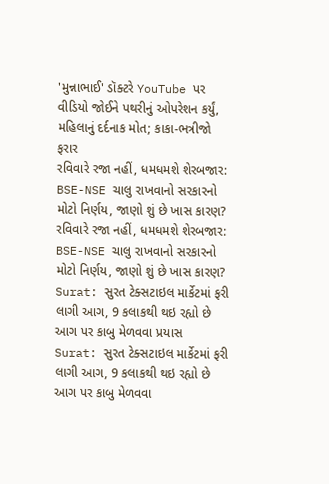'મુન્નાભાઈ' ડૉક્ટરે YouTube પર વીડિયો જોઈને પથરીનું ઓપરેશન કર્યું, મહિલાનું દર્દનાક મોત; કાકા-ભત્રીજો ફરાર
રવિવારે રજા નહીં, ધમધમશે શેરબજાર: BSE-NSE ચાલુ રાખવાનો સરકારનો મોટો નિર્ણય, જાણો શું છે ખાસ કારણ?
રવિવારે રજા નહીં, ધમધમશે શેરબજાર: BSE-NSE ચાલુ રાખવાનો સરકારનો મોટો નિર્ણય, જાણો શું છે ખાસ કારણ?
Surat: સુરત ટેક્સટાઇલ માર્કેટમાં ફરી લાગી આગ, 9 કલાકથી થઇ રહ્યો છે આગ પર કાબુ મેળવવા પ્રયાસ
Surat: સુરત ટેક્સટાઇલ માર્કેટમાં ફરી લાગી આગ, 9 કલાકથી થઇ રહ્યો છે આગ પર કાબુ મેળવવા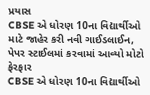પ્રયાસ
CBSE એ ધોરણ 10ના વિદ્યાર્થીઓ માટે જાહેર કરી નવી ગાઈડલાઈન, પેપર સ્ટાઈલમાં કરવામાં આવ્યો મોટો ફેરફાર
CBSE એ ધોરણ 10ના વિદ્યાર્થીઓ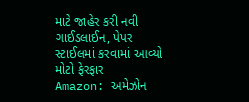માટે જાહેર કરી નવી ગાઈડલાઈન, પેપર સ્ટાઈલમાં કરવામાં આવ્યો મોટો ફેરફાર
Amazon: અમેઝોન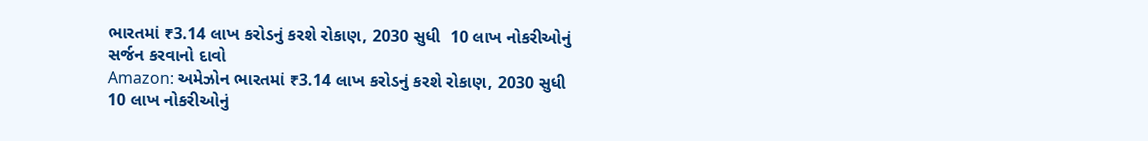ભારતમાં ₹3.14 લાખ કરોડનું કરશે રોકાણ, 2030 સુધી  10 લાખ નોકરીઓનું સર્જન કરવાનો દાવો
Amazon: અમેઝોન ભારતમાં ₹3.14 લાખ કરોડનું કરશે રોકાણ, 2030 સુધી  10 લાખ નોકરીઓનું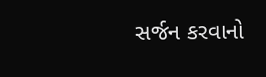સર્જન કરવાનો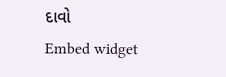દાવો
Embed widget